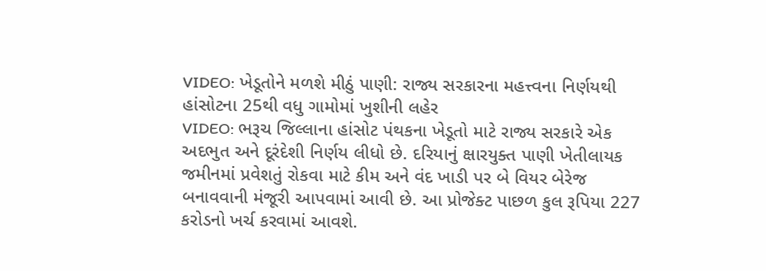VIDEO: ખેડૂતોને મળશે મીઠું પાણી: રાજ્ય સરકારના મહત્ત્વના નિર્ણયથી હાંસોટના 25થી વધુ ગામોમાં ખુશીની લહેર
VIDEO: ભરૂચ જિલ્લાના હાંસોટ પંથકના ખેડૂતો માટે રાજ્ય સરકારે એક અદભુત અને દૂરંદેશી નિર્ણય લીધો છે. દરિયાનું ક્ષારયુક્ત પાણી ખેતીલાયક જમીનમાં પ્રવેશતું રોકવા માટે કીમ અને વંદ ખાડી પર બે વિયર બેરેજ બનાવવાની મંજૂરી આપવામાં આવી છે. આ પ્રોજેક્ટ પાછળ કુલ રૂપિયા 227 કરોડનો ખર્ચ કરવામાં આવશે.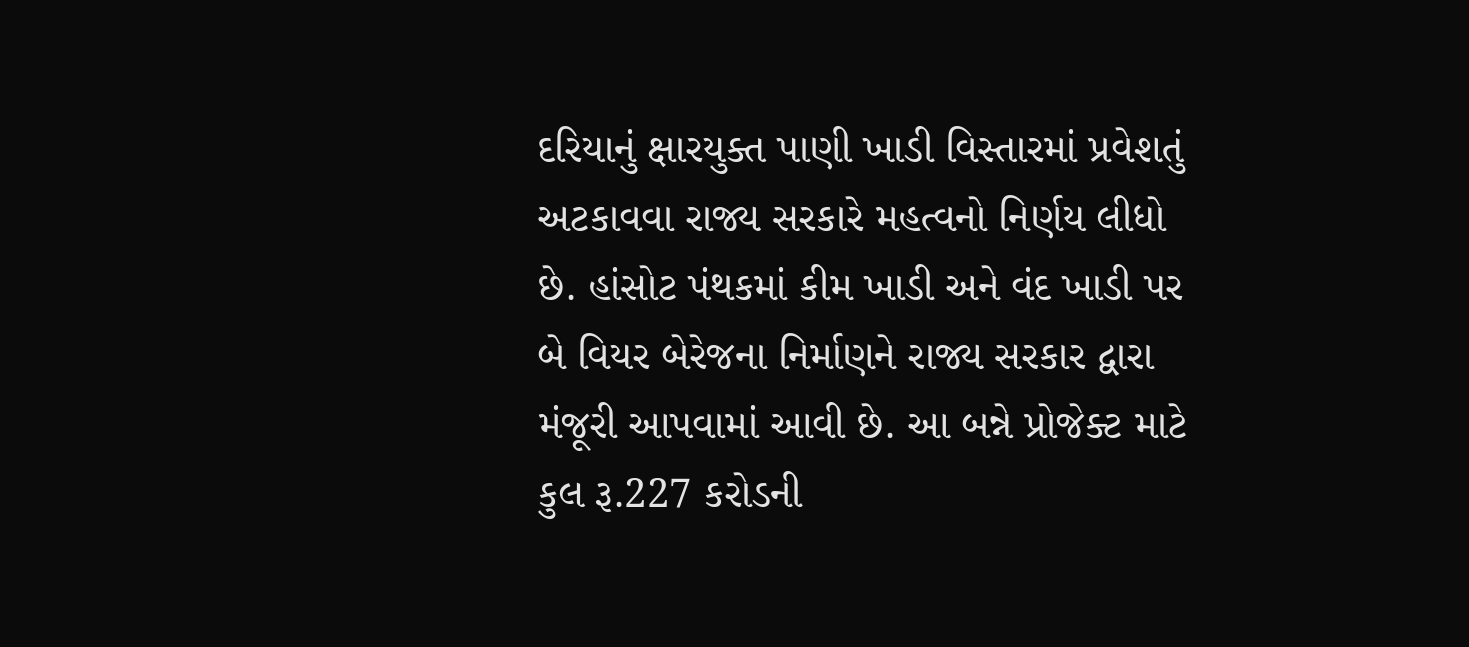દરિયાનું ક્ષારયુક્ત પાણી ખાડી વિસ્તારમાં પ્રવેશતું અટકાવવા રાજ્ય સરકારે મહત્વનો નિર્ણય લીધો છે. હાંસોટ પંથકમાં કીમ ખાડી અને વંદ ખાડી પર બે વિયર બેરેજના નિર્માણને રાજ્ય સરકાર દ્વારા મંજૂરી આપવામાં આવી છે. આ બન્ને પ્રોજેક્ટ માટે કુલ રૂ.227 કરોડની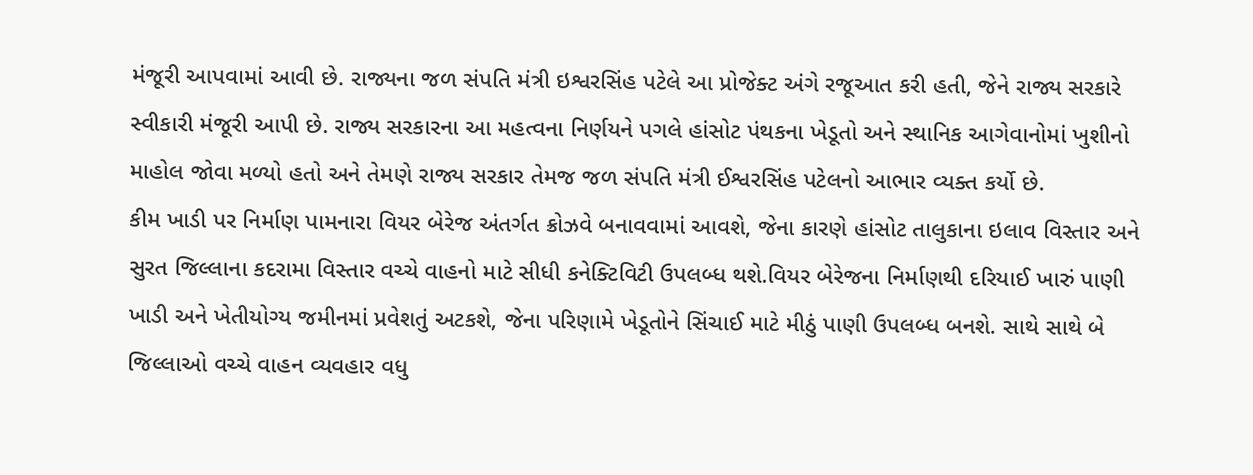મંજૂરી આપવામાં આવી છે. રાજ્યના જળ સંપતિ મંત્રી ઇશ્વરસિંહ પટેલે આ પ્રોજેક્ટ અંગે રજૂઆત કરી હતી, જેને રાજ્ય સરકારે સ્વીકારી મંજૂરી આપી છે. રાજ્ય સરકારના આ મહત્વના નિર્ણયને પગલે હાંસોટ પંથકના ખેડૂતો અને સ્થાનિક આગેવાનોમાં ખુશીનો માહોલ જોવા મળ્યો હતો અને તેમણે રાજ્ય સરકાર તેમજ જળ સંપતિ મંત્રી ઈશ્વરસિંહ પટેલનો આભાર વ્યક્ત કર્યો છે.
કીમ ખાડી પર નિર્માણ પામનારા વિયર બેરેજ અંતર્ગત ક્રોઝવે બનાવવામાં આવશે, જેના કારણે હાંસોટ તાલુકાના ઇલાવ વિસ્તાર અને સુરત જિલ્લાના કદરામા વિસ્તાર વચ્ચે વાહનો માટે સીધી કનેક્ટિવિટી ઉપલબ્ધ થશે.વિયર બેરેજના નિર્માણથી દરિયાઈ ખારું પાણી ખાડી અને ખેતીયોગ્ય જમીનમાં પ્રવેશતું અટકશે, જેના પરિણામે ખેડૂતોને સિંચાઈ માટે મીઠું પાણી ઉપલબ્ધ બનશે. સાથે સાથે બે જિલ્લાઓ વચ્ચે વાહન વ્યવહાર વધુ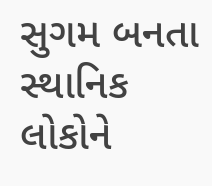સુગમ બનતા સ્થાનિક લોકોને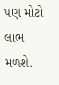પણ મોટો લાભ મળશે.